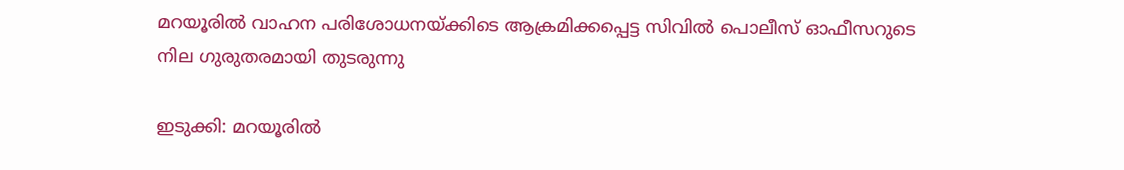മറയൂരില്‍ വാഹന പരിശോധനയ്ക്കിടെ ആക്രമിക്കപ്പെട്ട സിവില്‍ പൊലീസ് ഓഫീസറുടെ നില ഗുരുതരമായി തുടരുന്നു

ഇടുക്കി: മറയൂരില്‍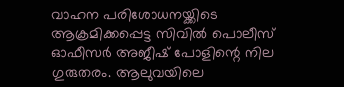വാഹന പരിശോധനയ്ക്കിടെ ആക്രമിക്കപ്പെട്ട സിവില്‍ പൊലീസ് ഓഫീസര്‍ അജീഷ് പോളിന്റെ നില ഗുരുതരം. ആലുവയിലെ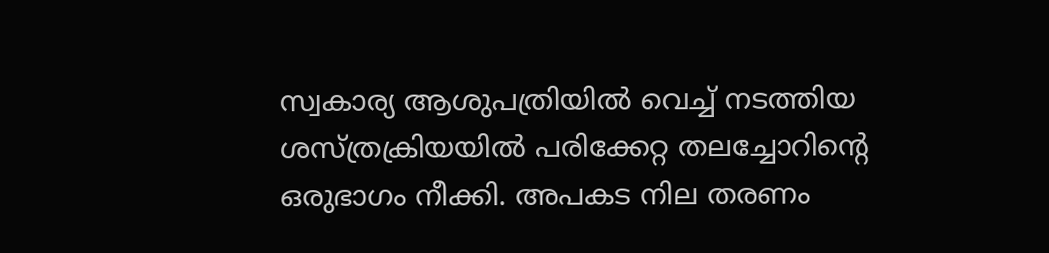സ്വകാര്യ ആശുപത്രിയില്‍ വെച്ച് നടത്തിയ ശസ്ത്രക്രിയയില്‍ പരിക്കേറ്റ തലച്ചോറിന്റെ ഒരുഭാഗം നീക്കി. അപകട നില തരണം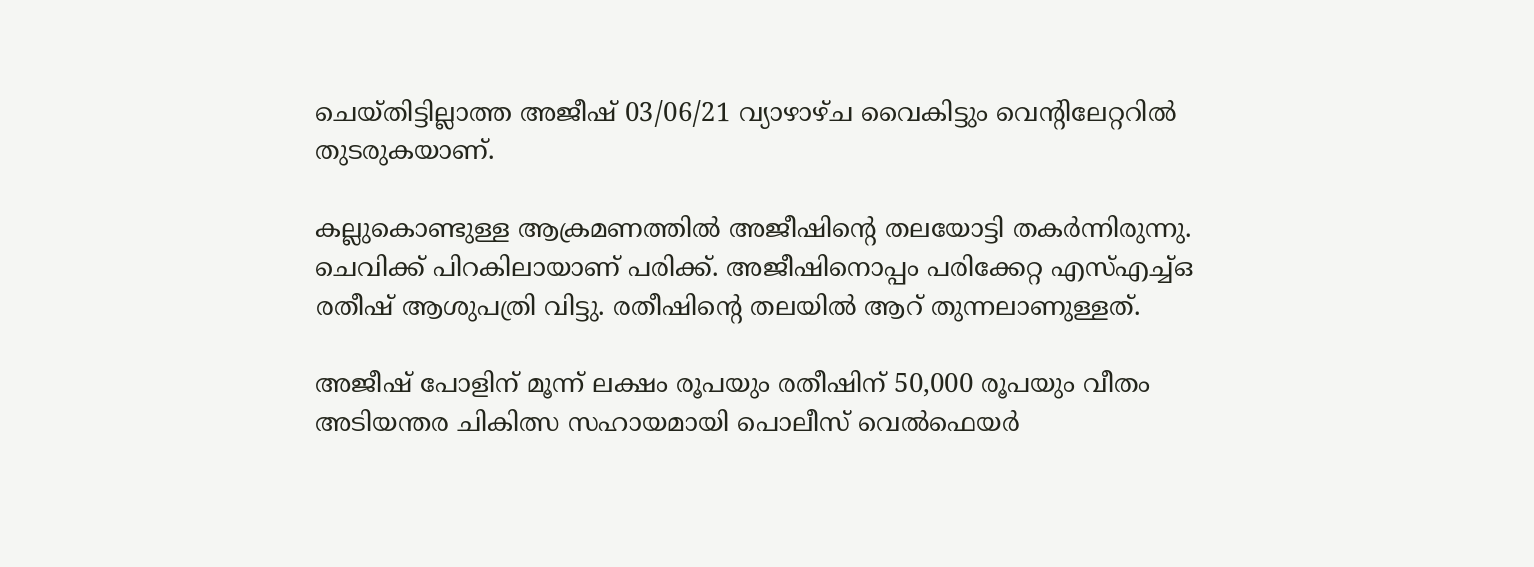ചെയ്തിട്ടില്ലാത്ത അജീഷ് 03/06/21 വ്യാഴാഴ്ച വൈകിട്ടും വെന്റിലേറ്ററില്‍ തുടരുകയാണ്.

കല്ലുകൊണ്ടുള്ള ആക്രമണത്തില്‍ അജീഷിന്റെ തലയോട്ടി തകര്‍ന്നിരുന്നു. ചെവിക്ക് പിറകിലായാണ് പരിക്ക്. അജീഷിനൊപ്പം പരിക്കേറ്റ എസ്എച്ച്ഒ രതീഷ് ആശുപത്രി വിട്ടു. രതീഷിന്റെ തലയില്‍ ആറ് തുന്നലാണുള്ളത്.

അജീഷ് പോളിന് മൂന്ന് ലക്ഷം രൂപയും രതീഷിന് 50,000 രൂപയും വീതം അടിയന്തര ചികിത്സ സഹായമായി പൊലീസ് വെല്‍ഫെയര്‍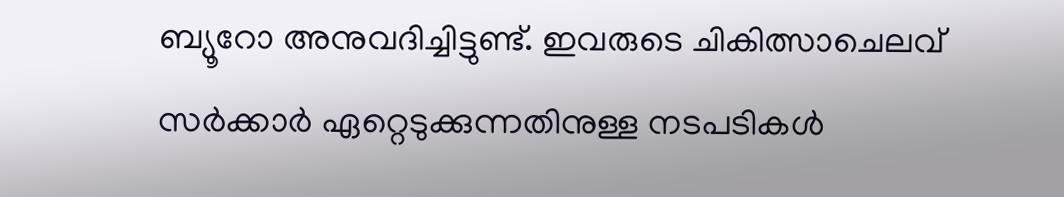ബ്യൂറോ അനുവദിച്ചിട്ടുണ്ട്. ഇവരുടെ ചികിത്സാചെലവ് സര്‍ക്കാര്‍ ഏറ്റെടുക്കുന്നതിനുള്ള നടപടികള്‍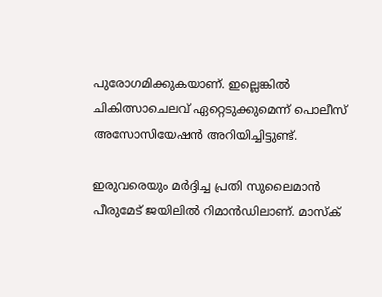പുരോഗമിക്കുകയാണ്. ഇല്ലെങ്കില്‍ ചികിത്സാചെലവ് ഏറ്റെടുക്കുമെന്ന് പൊലീസ് അസോസിയേഷന്‍ അറിയിച്ചിട്ടുണ്ട്.

ഇരുവരെയും മര്‍ദ്ദിച്ച പ്രതി സുലൈമാന്‍ പീരുമേട് ജയിലില്‍ റിമാന്‍ഡിലാണ്. മാസ്‌ക്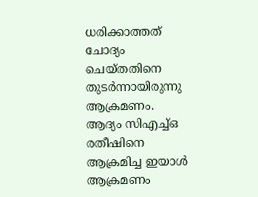ധരിക്കാത്തത് ചോദ്യം ചെയ്തതിനെ തുടര്‍ന്നായിരുന്നു ആക്രമണം. ആദ്യം സിഎച്ച്ഒ രതീഷിനെ ആക്രമിച്ച ഇയാള്‍ ആക്രമണം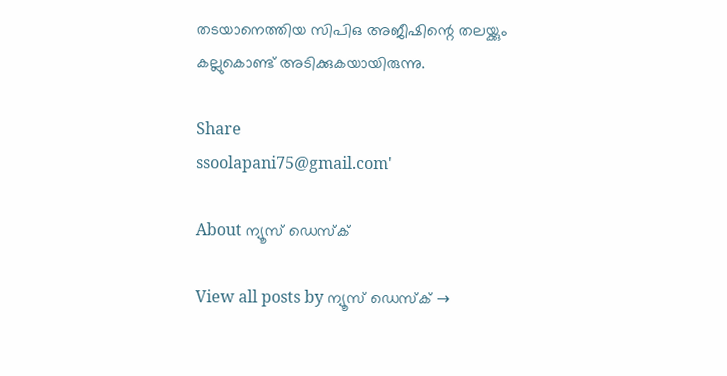തടയാനെത്തിയ സിപിഒ അജീഷിന്റെ തലയ്ക്കും കല്ലുകൊണ്ട് അടിക്കുകയായിരുന്നു.

Share
ssoolapani75@gmail.com'

About ന്യൂസ് ഡെസ്ക്

View all posts by ന്യൂസ് ഡെസ്ക് →